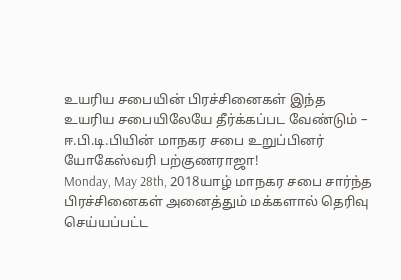உயரிய சபையின் பிரச்சினைகள் இந்த உயரிய சபையிலேயே தீர்க்கப்பட வேண்டும் – ஈ.பி.டி.பியின் மாநகர சபை உறுப்பினர் யோகேஸ்வரி பற்குணராஜா!
Monday, May 28th, 2018யாழ் மாநகர சபை சார்ந்த பிரச்சினைகள் அனைத்தும் மக்களால் தெரிவு செய்யப்பட்ட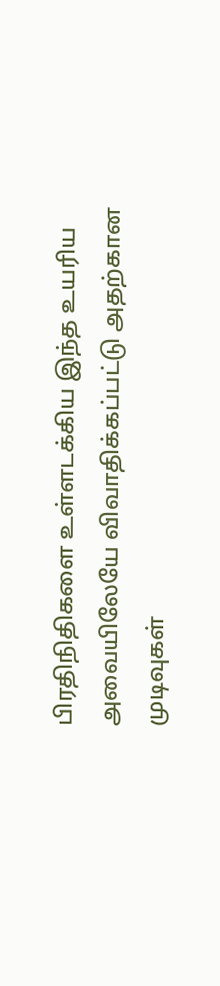பிரதிநிதிகளை உள்ளடக்கிய இந்த உயரிய அவையிலேயே விவாதிக்கப்பட்டு அதற்கான முடிவுகள்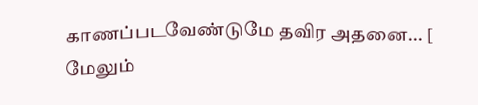காணப்படவேண்டுமே தவிர அதனை... [ மேலும்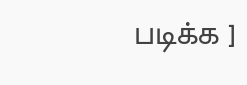படிக்க ]